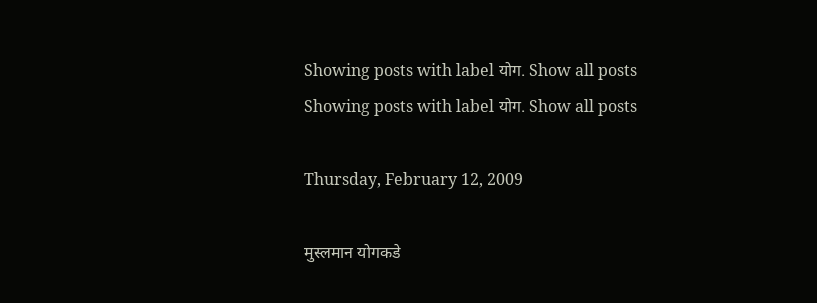Showing posts with label योग. Show all posts
Showing posts with label योग. Show all posts

Thursday, February 12, 2009

मुस्लमान योगकडे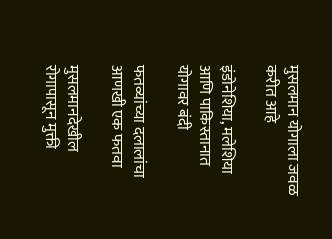मुसलमान योगाला जवळ करीत आहे

इंडोनेशिया, मलेशिया आणि पाकिस्तानात योगावर बंदी

फतव्यांच्या दलालांचा आणखी एक फतवा

मुसलमानदेखील रोगापासून मुक्ती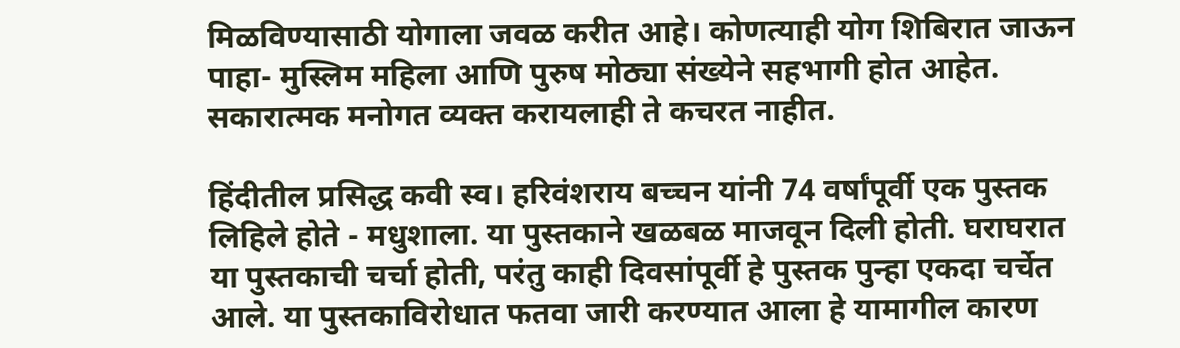मिळविण्यासाठी योगाला जवळ करीत आहे। कोणत्याही योग शिबिरात जाऊन पाहा- मुस्लिम महिला आणि पुरुष मोठ्या संख्येने सहभागी होत आहेत. सकारात्मक मनोगत व्यक्त करायलाही ते कचरत नाहीत.

हिंदीतील प्रसिद्ध कवी स्व। हरिवंशराय बच्चन यांनी 74 वर्षांपूर्वी एक पुस्तक लिहिले होते - मधुशाला. या पुस्तकाने खळबळ माजवून दिली होती. घराघरात या पुस्तकाची चर्चा होती, परंतु काही दिवसांपूर्वी हे पुस्तक पुन्हा एकदा चर्चेत आले. या पुस्तकाविरोधात फतवा जारी करण्यात आला हे यामागील कारण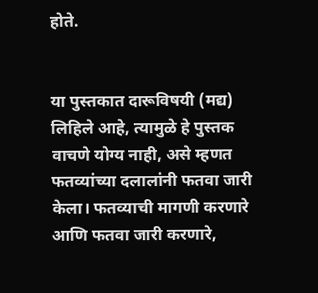होते.


या पुस्तकात दारूविषयी (मद्य) लिहिले आहे, त्यामुळे हे पुस्तक वाचणे योग्य नाही, असे म्हणत फतव्यांच्या दलालांनी फतवा जारी केला। फतव्याची मागणी करणारे आणि फतवा जारी करणारे,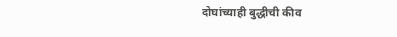दोघांच्याही बुद्धीची कीव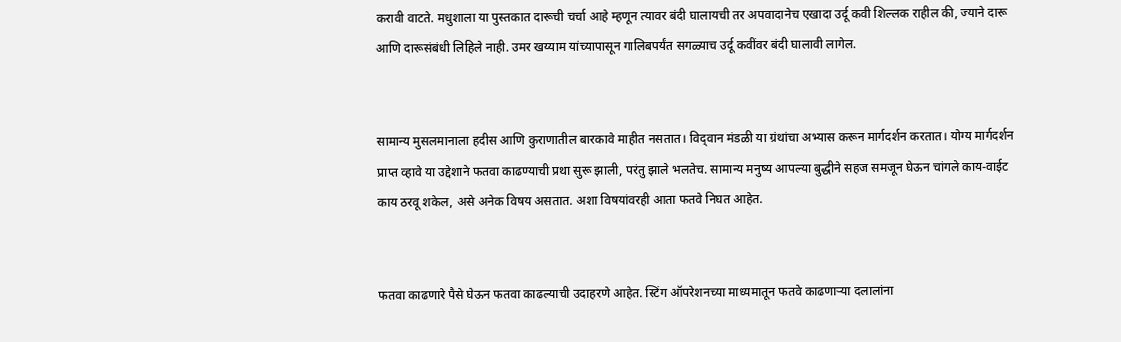करावी वाटते. मधुशाला या पुस्तकात दारूची चर्चा आहे म्हणून त्यावर बंदी घालायची तर अपवादानेच एखादा उर्दू कवी शिल्लक राहील की, ज्याने दारू आणि दारूसंबंधी लिहिले नाही. उमर खय्याम यांच्यापासून गालिबपर्यंत सगळ्याच उर्दू कवींवर बंदी घालावी लागेल.


सामान्य मुसलमानाला हदीस आणि कुराणातील बारकावे माहीत नसतात। विद्‌वान मंडळी या ग्रंथांचा अभ्यास करून मार्गदर्शन करतात। योग्य मार्गदर्शन प्राप्त व्हावे या उद्देशाने फतवा काढण्याची प्रथा सुरू झाली, परंतु झाले भलतेच. सामान्य मनुष्य आपल्या बुद्धीने सहज समजून घेऊन चांगले काय-वाईट काय ठरवू शकेल, असे अनेक विषय असतात. अशा विषयांवरही आता फतवे निघत आहेत.


फतवा काढणारे पैसे घेऊन फतवा काढल्याची उदाहरणे आहेत. स्टिंग ऑपरेशनच्या माध्यमातून फतवे काढणाऱ्या दलालांना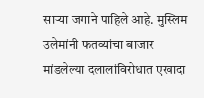साऱ्या जगाने पाहिले आहे. मुस्लिम उलेमांनी फतव्यांचा बाजार मांडलेल्या दलालांविरोधात एखादा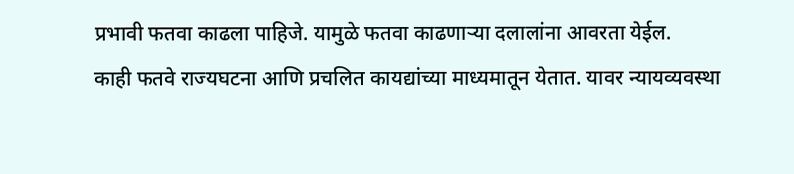प्रभावी फतवा काढला पाहिजे. यामुळे फतवा काढणाऱ्या दलालांना आवरता येईल.
काही फतवे राज्यघटना आणि प्रचलित कायद्यांच्या माध्यमातून येतात. यावर न्यायव्यवस्था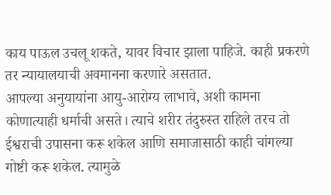काय पाऊल उचलू शकते, यावर विचार झाला पाहिजे. काही प्रकरणे तर न्यायालयाची अवमानना करणारे असतात.
आपल्या अनुयायांना आयु-आरोग्य लाभावे, अशी कामना कोणात्याही धर्माची असते। त्याचे शरीर तंदुरुस्त राहिले तरच तो ईश्वराची उपासना करू शकेल आणि समाजासाठी काही चांगल्या गोष्टी करू शकेल. त्यामुळे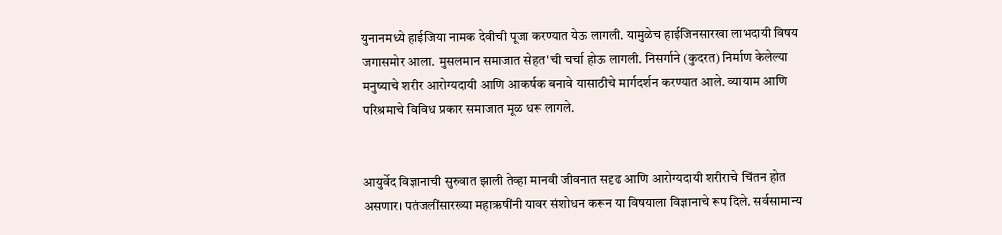युनानमध्ये हाईजिया नामक देवीची पूजा करण्यात येऊ लागली. यामुळेच हाईजिनसारखा लाभदायी विषय जगासमोर आला. मुसलमान समाजात सेहत'ची चर्चा होऊ लागली. निसर्गाने (कुदरत) निर्माण केलेल्या मनुष्याचे शरीर आरोग्यदायी आणि आकर्षक बनावे यासाठीचे मार्गदर्शन करण्यात आले. व्यायाम आणि परिश्रमाचे विविध प्रकार समाजात मूळ धरू लागले.


आयुर्वेद विज्ञानाची सुरुवात झाली तेव्हा मानवी जीवनात सदृढ आणि आरोग्यदायी शरीराचे चिंतन होत असणार। पतंजलींसारख्या महाऋषींनी यावर संशोधन करून या विषयाला विज्ञानाचे रूप दिले. सर्वसामान्य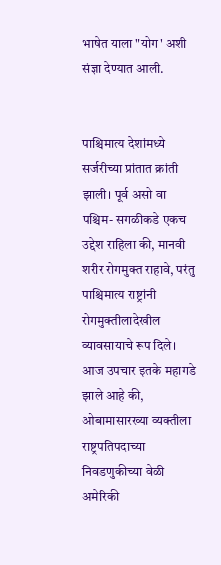भाषेत याला "योग' अशी संज्ञा देण्यात आली.


पाश्चिमात्य देशांमध्ये सर्जरीच्या प्रांतात क्रांती झाली। पूर्व असो वा पश्चिम- सगळीकडे एकच उद्देश राहिला की, मानवी शरीर रोगमुक्त राहावे, परंतु पाश्चिमात्य राष्ट्रांनी रोगमुक्तीलादेखील व्यावसायाचे रूप दिले। आज उपचार इतके महागडे झाले आहे की, ओबामासारख्या व्यक्तीला राष्ट्रपतिपदाच्या निवडणुकीच्या वेळी अमेरिकी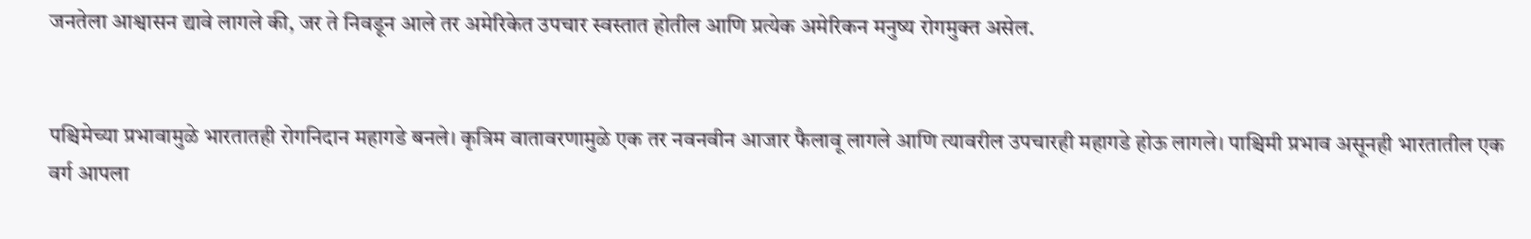जनतेला आश्वासन द्यावे लागले की, जर ते निवडून आले तर अमेरिकेत उपचार स्वस्तात होतील आणि प्रत्येक अमेरिकन मनुष्य रोगमुक्त असेल.


पश्चिमेच्या प्रभावामुळे भारतातही रोगनिदान महागडे बनले। कृत्रिम वातावरणामुळे एक तर नवनवीन आजार फैलावू लागले आणि त्यावरील उपचारही महागडे होऊ लागले। पाश्चिमी प्रभाव असूनही भारतातील एक वर्ग आपला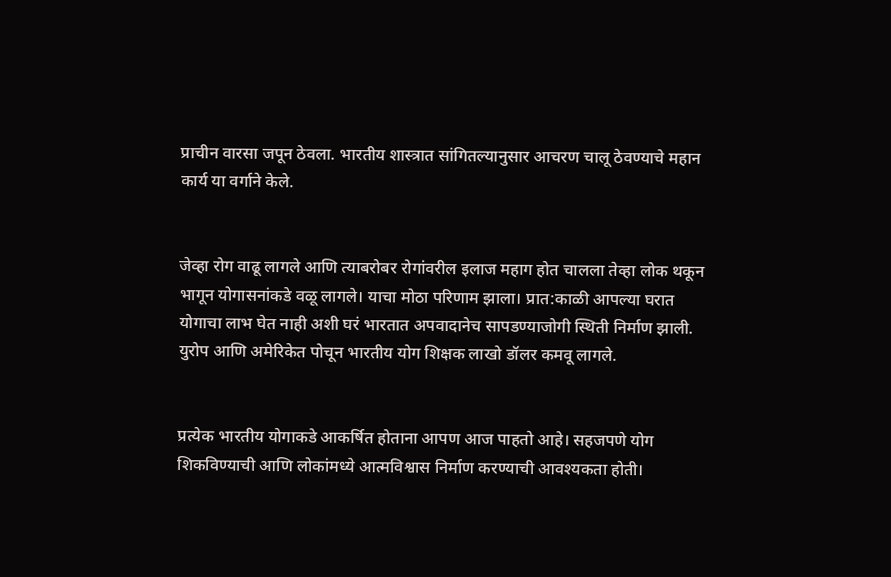प्राचीन वारसा जपून ठेवला. भारतीय शास्त्रात सांगितल्यानुसार आचरण चालू ठेवण्याचे महान कार्य या वर्गाने केले.


जेव्हा रोग वाढू लागले आणि त्याबरोबर रोगांवरील इलाज महाग होत चालला तेव्हा लोक थकून भागून योगासनांकडे वळू लागले। याचा मोठा परिणाम झाला। प्रात:काळी आपल्या घरात योगाचा लाभ घेत नाही अशी घरं भारतात अपवादानेच सापडण्याजोगी स्थिती निर्माण झाली. युरोप आणि अमेरिकेत पोचून भारतीय योग शिक्षक लाखो डॉलर कमवू लागले.


प्रत्येक भारतीय योगाकडे आकर्षित होताना आपण आज पाहतो आहे। सहजपणे योग शिकविण्याची आणि लोकांमध्ये आत्मविश्वास निर्माण करण्याची आवश्यकता होती।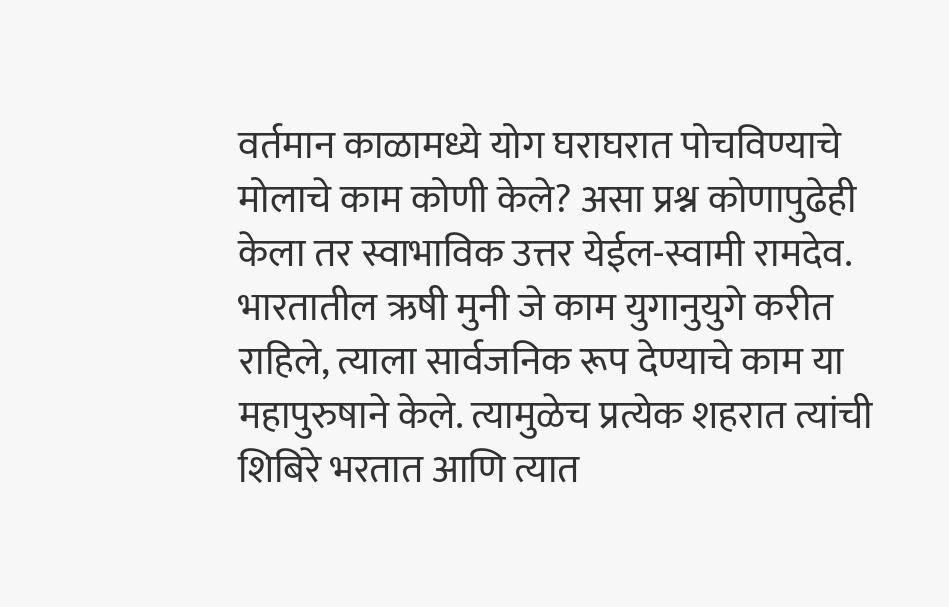वर्तमान काळामध्ये योग घराघरात पोचविण्याचे मोलाचे काम कोणी केले? असा प्रश्न कोणापुढेही केला तर स्वाभाविक उत्तर येईल-स्वामी रामदेव. भारतातील ऋषी मुनी जे काम युगानुयुगे करीत राहिले, त्याला सार्वजनिक रूप देण्याचे काम या महापुरुषाने केले. त्यामुळेच प्रत्येक शहरात त्यांची शिबिरे भरतात आणि त्यात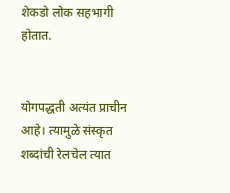शेकडो लोक सहभागी होतात.


योगपद्धती अत्यंत प्राचीन आहे। त्यामुळे संस्कृत शब्दांची रेलचेल त्यात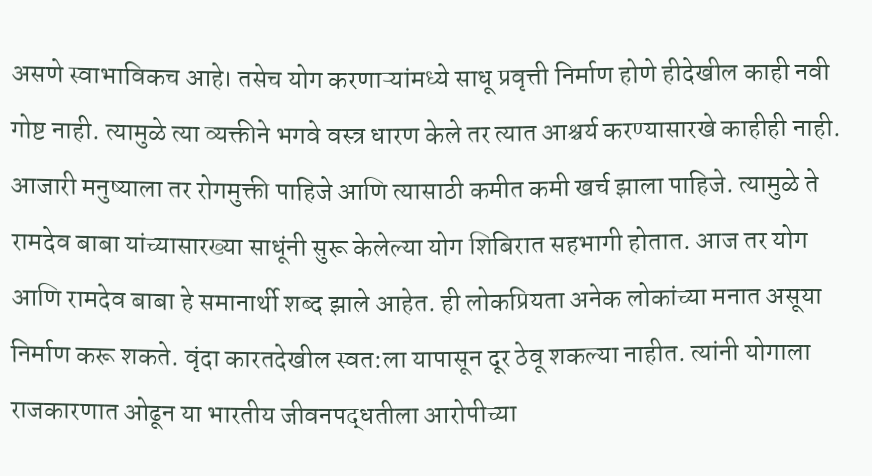असणे स्वाभाविकच आहे। तसेच योग करणाऱ्यांमध्ये साधू प्रवृत्ती निर्माण होणे हीदेखील काही नवी गोष्ट नाही. त्यामुळे त्या व्यक्तीने भगवे वस्त्र धारण केले तर त्यात आश्चर्य करण्यासारखे काहीही नाही. आजारी मनुष्याला तर रोगमुक्ती पाहिजे आणि त्यासाठी कमीत कमी खर्च झाला पाहिजे. त्यामुळे ते रामदेव बाबा यांच्यासारख्या साधूंनी सुरू केलेल्या योग शिबिरात सहभागी होतात. आज तर योग आणि रामदेव बाबा हे समानार्थी शब्द झाले आहेत. ही लोकप्रियता अनेक लोकांच्या मनात असूया निर्माण करू शकते. वृंदा कारतदेखील स्वत:ला यापासून दूर ठेवू शकल्या नाहीत. त्यांनी योगाला राजकारणात ओढून या भारतीय जीवनपद्धतीला आरोपीच्या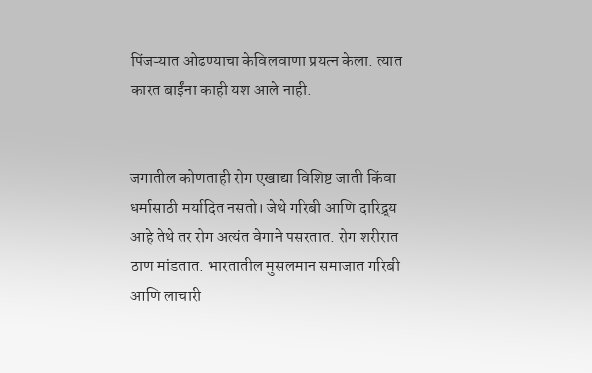पिंजऱ्यात ओढण्याचा केविलवाणा प्रयत्न केला. त्यात कारत बाईंना काही यश आले नाही.


जगातील कोणताही रोग एखाद्या विशिष्ट जाती किंवा धर्मासाठी मर्यादित नसतो। जेथे गरिबी आणि दारिद्र्य आहे तेथे तर रोग अत्यंत वेगाने पसरतात. रोग शरीरात ठाण मांडतात. भारतातील मुसलमान समाजात गरिबी आणि लाचारी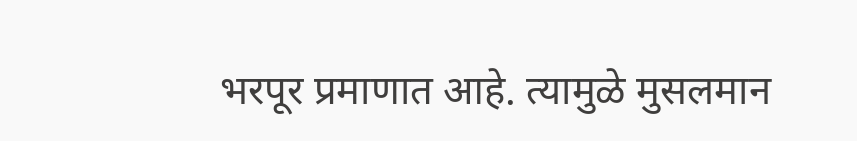भरपूर प्रमाणात आहे. त्यामुळे मुसलमान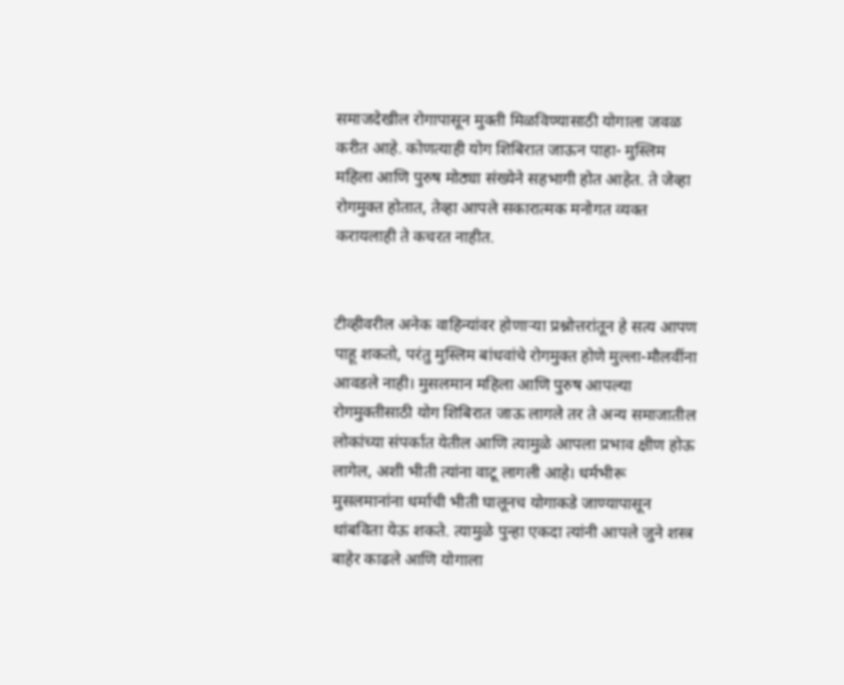समाजदेखील रोगापासून मुक्ती मिळविण्यासाठी योगाला जवळ करीत आहे. कोणत्याही योग शिबिरात जाऊन पाहा- मुस्लिम महिला आणि पुरुष मोठ्या संख्येने सहभागी होत आहेत. ते जेव्हा रोगमुक्त होतात, तेव्हा आपले सकारात्मक मनोगत व्यक्त करायलाही ते कचरत नाहीत.


टीव्हीवरील अनेक वाहिन्यांवर होणाऱ्या प्रश्नोत्तरांतून हे सत्य आपण पाहू शकतो, परंतु मुस्लिम बांधवांचे रोगमुक्त होणे मुल्ला-मौलवींना आवडले नाही। मुसलमान महिला आणि पुरुष आपल्या रोगमुक्तीसाठी योग शिबिरात जाऊ लागले तर ते अन्य समाजातील लोकांच्या संपर्कात येतील आणि त्यामुळे आपला प्रभाव क्षीण होऊ लागेल, अशी भीती त्यांना वाटू लागली आहे। धर्मभीरू मुसलमानांना धर्माची भीती घालूनच योगाकडे जाण्यापासून थांबविता येऊ शकते. त्यामुळे पुन्हा एकदा त्यांनी आपले जुने शस्त्र बाहेर काढले आणि योगाला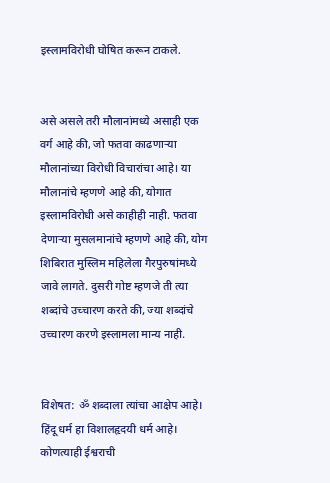इस्लामविरोधी घोषित करून टाकले.


असे असले तरी मौलानांमध्ये असाही एक वर्ग आहे की, जो फतवा काढणाऱ्या मौलानांच्या विरोधी विचारांचा आहे। या मौलानांचे म्हणणे आहे की, योगात इस्लामविरोधी असे काहीही नाही. फतवा देणाऱ्या मुसलमानांचे म्हणणे आहे की, योग शिबिरात मुस्लिम महिलेला गैरपुरुषांमध्ये जावे लागते. दुसरी गोष्ट म्हणजे ती त्या शब्दांचे उच्चारण करते की, ज्या शब्दांचे उच्चारण करणे इस्लामला मान्य नाही.


विशेषत: ॐ शब्दाला त्यांचा आक्षेप आहे। हिंदू धर्म हा विशालहृदयी धर्म आहे। कोणत्याही ईश्वराची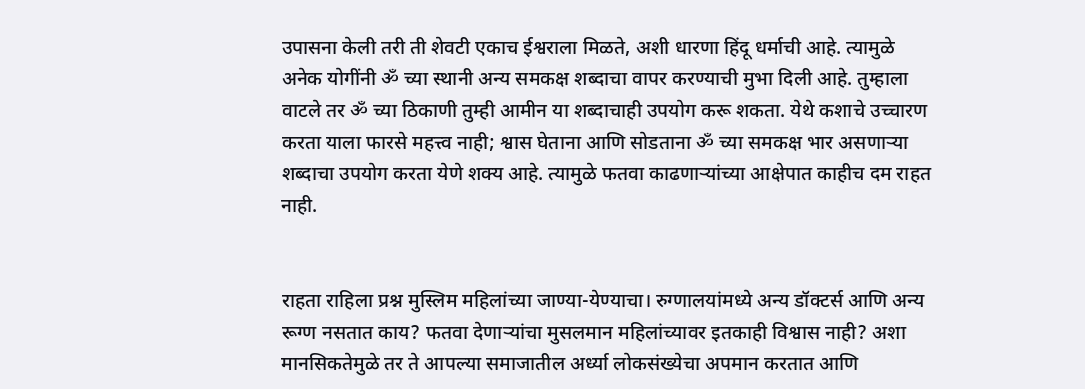उपासना केली तरी ती शेवटी एकाच ईश्वराला मिळते, अशी धारणा हिंदू धर्माची आहे. त्यामुळे अनेक योगींनी ॐ च्या स्थानी अन्य समकक्ष शब्दाचा वापर करण्याची मुभा दिली आहे. तुम्हाला वाटले तर ॐ च्या ठिकाणी तुम्ही आमीन या शब्दाचाही उपयोग करू शकता. येथे कशाचे उच्चारण करता याला फारसे महत्त्व नाही; श्वास घेताना आणि सोडताना ॐ च्या समकक्ष भार असणाऱ्या शब्दाचा उपयोग करता येणे शक्य आहे. त्यामुळे फतवा काढणाऱ्यांच्या आक्षेपात काहीच दम राहत नाही.


राहता राहिला प्रश्न मुस्लिम महिलांच्या जाण्या-येण्याचा। रुग्णालयांमध्ये अन्य डॉक्टर्स आणि अन्य रूग्ण नसतात काय? फतवा देणाऱ्यांचा मुसलमान महिलांच्यावर इतकाही विश्वास नाही? अशा मानसिकतेमुळे तर ते आपल्या समाजातील अर्ध्या लोकसंख्येचा अपमान करतात आणि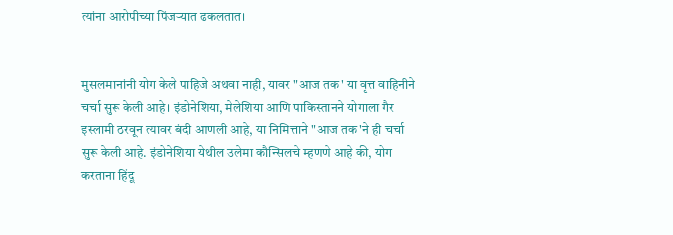त्यांना आरोपीच्या पिंजऱ्यात ढकलतात।


मुसलमानांनी योग केले पाहिजे अथवा नाही, यावर "आज तक' या वृत्त वाहिनीने चर्चा सुरू केली आहे। इंडोनेशिया, मेलेशिया आणि पाकिस्तानने योगाला गैर इस्लामी ठरवून त्यावर बंदी आणली आहे, या निमित्ताने "आज तक'ने ही चर्चा सुरू केली आहे. इंडोनेशिया येथील उलेमा कौन्सिलचे म्हणणे आहे की, योग करताना हिंदू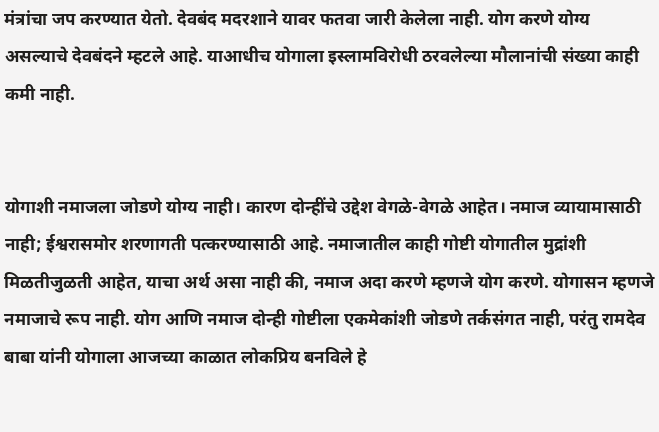मंत्रांचा जप करण्यात येतो. देवबंद मदरशाने यावर फतवा जारी केलेला नाही. योग करणे योग्य असल्याचे देवबंदने म्हटले आहे. याआधीच योगाला इस्लामविरोधी ठरवलेल्या मौलानांची संख्या काही कमी नाही.


योगाशी नमाजला जोडणे योग्य नाही। कारण दोन्हींचे उद्देश वेगळे-वेगळे आहेत। नमाज व्यायामासाठी नाही; ईश्वरासमोर शरणागती पत्करण्यासाठी आहे. नमाजातील काही गोष्टी योगातील मुद्रांशी मिळतीजुळती आहेत, याचा अर्थ असा नाही की, नमाज अदा करणे म्हणजे योग करणे. योगासन म्हणजे नमाजाचे रूप नाही. योग आणि नमाज दोन्ही गोष्टीला एकमेकांशी जोडणे तर्कसंगत नाही, परंतु रामदेव बाबा यांनी योगाला आजच्या काळात लोकप्रिय बनविले हे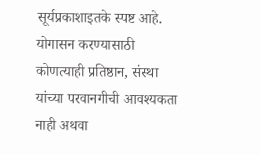सूर्यप्रकाशाइतके स्पष्ट आहे. योगासन करण्यासाठी कोणत्याही प्रतिष्ठान, संस्था यांच्या परवानगीची आवश्यकता नाही अथवा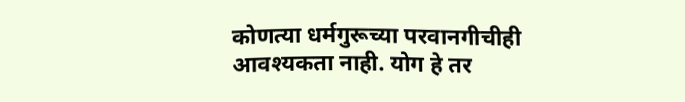कोणत्या धर्मगुरूच्या परवानगीचीही आवश्यकता नाही. योग हे तर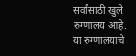सर्वांसाठी खुले रुग्णालय आहे. या रुग्णालयाचे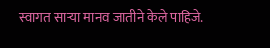स्वागत साऱ्या मानव जातीने केले पाहिजे.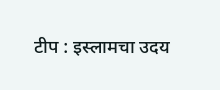टीप : इस्लामचा उदय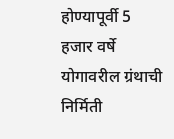होण्यापूर्वी 5 हजार वर्षे योगावरील ग्रंथाची निर्मिती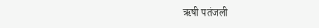ऋषी पतंजली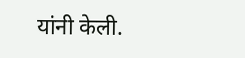यांनी केली.